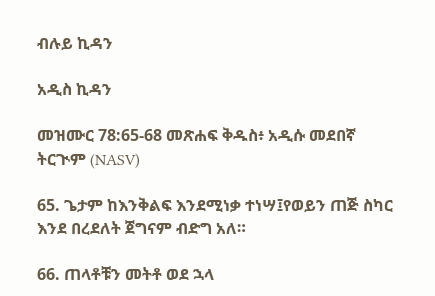ብሉይ ኪዳን

አዲስ ኪዳን

መዝሙር 78:65-68 መጽሐፍ ቅዱስ፥ አዲሱ መደበኛ ትርጒም (NASV)

65. ጌታም ከእንቅልፍ እንደሚነቃ ተነሣ፤የወይን ጠጅ ስካር እንደ በረደለት ጀግናም ብድግ አለ።

66. ጠላቶቹን መትቶ ወደ ኋላ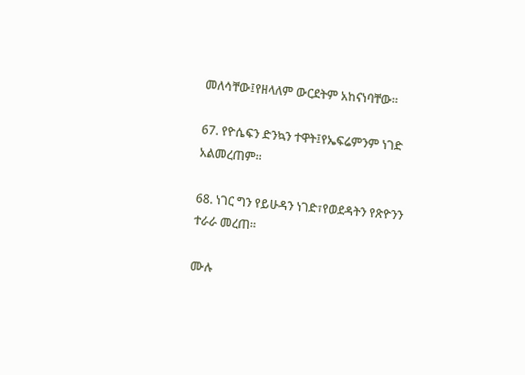መለሳቸው፤የዘላለም ውርደትም አከናነባቸው።

67. የዮሴፍን ድንኳን ተዋት፤የኤፍሬምንም ነገድ አልመረጠም።

68. ነገር ግን የይሁዳን ነገድ፣የወደዳትን የጽዮንን ተራራ መረጠ።

ሙሉ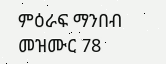ምዕራፍ ማንበብ መዝሙር 78